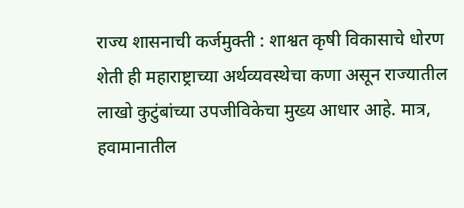राज्य शासनाची कर्जमुक्ती : शाश्वत कृषी विकासाचे धोरण
शेती ही महाराष्ट्राच्या अर्थव्यवस्थेचा कणा असून राज्यातील लाखो कुटुंबांच्या उपजीविकेचा मुख्य आधार आहे. मात्र, हवामानातील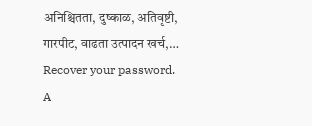अनिश्चितता, दुष्काळ, अतिवृष्टी, गारपीट, वाढता उत्पादन खर्च,…
Recover your password.
A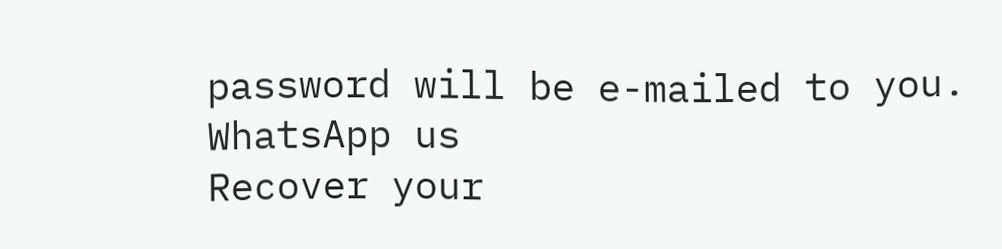password will be e-mailed to you.
WhatsApp us
Recover your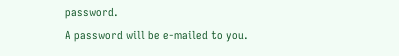password.
A password will be e-mailed to you.